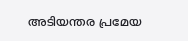അടിയന്തര പ്രമേയ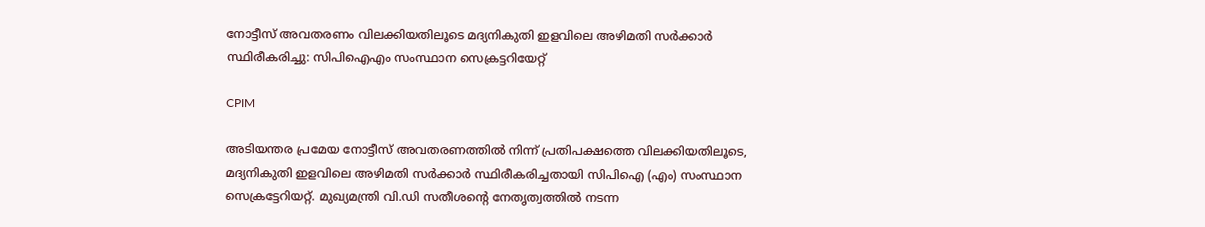നോട്ടീസ് അവതരണം വിലക്കിയതിലൂടെ മദ്യനികുതി ഇളവിലെ അഴിമതി സർക്കാർ സ്ഥിരീകരിച്ചു: സിപിഐഎം സംസ്ഥാന സെക്രട്ടറിയേറ്റ്

CPIM

അടിയന്തര പ്രമേയ നോട്ടീസ്‌ അവതരണത്തിൽ നിന്ന്‌ പ്രതിപക്ഷത്തെ വിലക്കിയതിലൂടെ, മദ്യനികുതി ഇളവിലെ അഴിമതി സർക്കാർ സ്ഥിരീകരിച്ചതായി സിപിഐ (എം) സംസ്ഥാന സെക്രട്ടേറിയറ്റ്‌. മുഖ്യമന്ത്രി വി.ഡി സതീശന്റെ നേതൃത്വത്തിൽ നടന്ന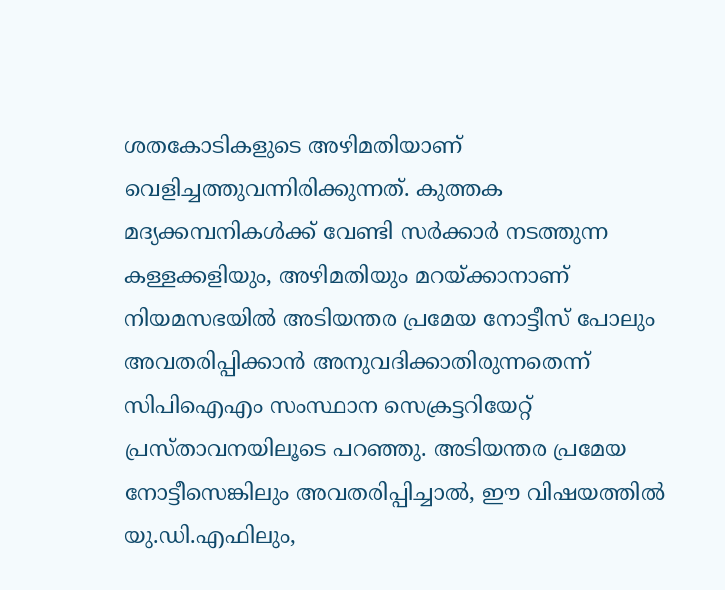ശതകോടികളുടെ അഴിമതിയാണ്‌ വെളിച്ചത്തുവന്നിരിക്കുന്നത്‌. കുത്തക മദ്യക്കമ്പനികൾക്ക്‌ വേണ്ടി സർക്കാർ നടത്തുന്ന കള്ളക്കളിയും, അഴിമതിയും മറയ്‌ക്കാനാണ്‌ നിയമസഭയിൽ അടിയന്തര പ്രമേയ നോട്ടീസ്‌ പോലും അവതരിപ്പിക്കാൻ അനുവദിക്കാതിരുന്നതെന്ന് സിപിഐഎം സംസ്ഥാന സെക്രട്ടറിയേറ്റ് പ്രസ്താവനയിലൂടെ പറഞ്ഞു. അടിയന്തര പ്രമേയ നോട്ടീസെങ്കിലും അവതരിപ്പിച്ചാൽ, ഈ വിഷയത്തിൽ യു.ഡി.എഫിലും,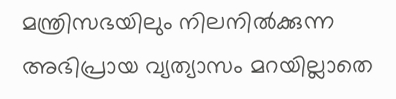മന്ത്രിസഭയിലും നിലനിൽക്കുന്ന അഭിപ്രായ വ്യത്യാസം മറയില്ലാതെ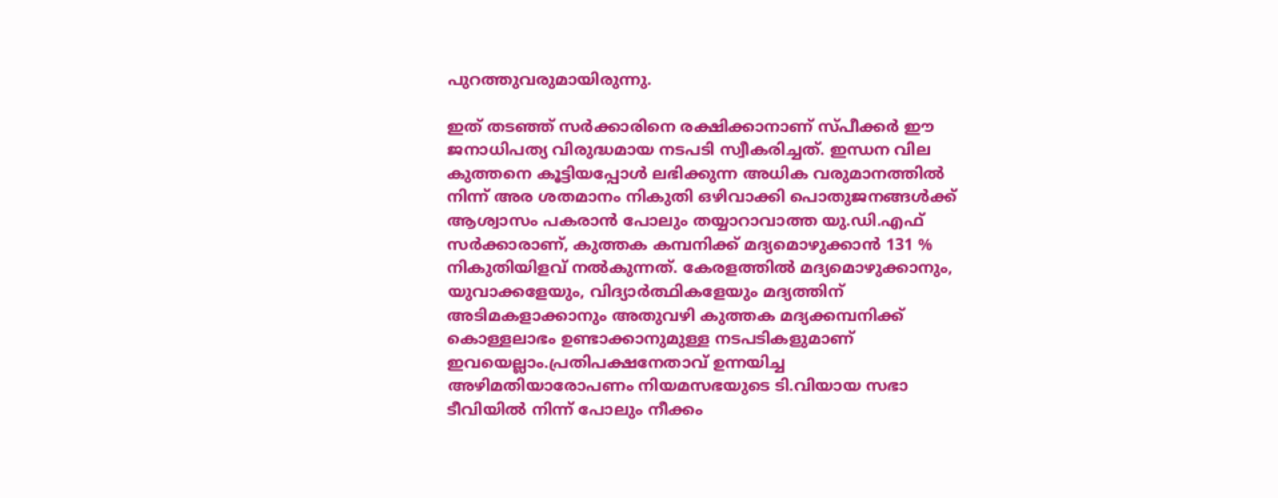പുറത്തുവരുമായിരുന്നു.

ഇത്‌ തടഞ്ഞ്‌ സർക്കാരിനെ രക്ഷിക്കാനാണ്‌ സ്‌പീക്കർ ഈ ജനാധിപത്യ വിരുദ്ധമായ നടപടി സ്വീകരിച്ചത്‌. ഇന്ധന വില കുത്തനെ കൂട്ടിയപ്പോൾ ലഭിക്കുന്ന അധിക വരുമാനത്തിൽ നിന്ന്‌ അര ശതമാനം നികുതി ഒഴിവാക്കി പൊതുജനങ്ങൾക്ക്‌ ആശ്വാസം പകരാൻ പോലും തയ്യാറാവാത്ത യു.ഡി.എഫ്‌ സർക്കാരാണ്‌, കുത്തക കമ്പനിക്ക്‌ മദ്യമൊഴുക്കാൻ 131 % നികുതിയിളവ്‌ നൽകുന്നത്‌. കേരളത്തിൽ മദ്യമൊഴുക്കാനും, യുവാക്കളേയും, വിദ്യാർത്ഥികളേയും മദ്യത്തിന്‌ അടിമകളാക്കാനും അതുവഴി കുത്തക മദ്യക്കമ്പനിക്ക്‌ കൊള്ളലാഭം ഉണ്ടാക്കാനുമുള്ള നടപടികളുമാണ്‌ ഇവയെല്ലാം.പ്രതിപക്ഷനേതാവ്‌ ഉന്നയിച്ച അഴിമതിയാരോപണം നിയമസഭയുടെ ടി.വിയായ സഭാ ടീവിയിൽ നിന്ന്‌ പോലും നീക്കം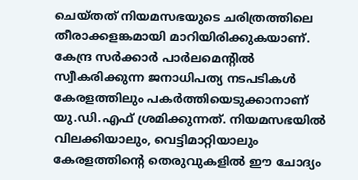ചെയ്‌തത്‌ നിയമസഭയുടെ ചരിത്രത്തിലെ തീരാക്കളങ്കമായി മാറിയിരിക്കുകയാണ്‌. കേന്ദ്ര സർക്കാർ പാർലമെന്റിൽ സ്വീകരിക്കുന്ന ജനാധിപത്യ നടപടികൾ കേരളത്തിലും പകർത്തിയെടുക്കാനാണ്‌ യു.ഡി.എഫ്‌ ശ്രമിക്കുന്നത്‌. നിയമസഭയിൽ വിലക്കിയാലും, വെട്ടിമാറ്റിയാലും കേരളത്തിന്റെ തെരുവുകളിൽ ഈ ചോദ്യം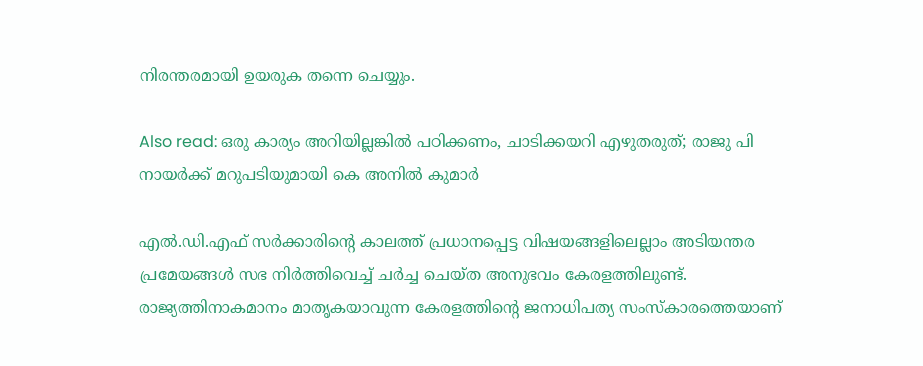നിരന്തരമായി ഉയരുക തന്നെ ചെയ്യും.

Also read: ഒരു കാര്യം അറിയില്ലങ്കിൽ പഠിക്കണം, ചാടിക്കയറി എഴുതരുത്; രാജു പി നായർക്ക് മറുപടിയുമായി കെ അനിൽ കുമാർ

എൽ.ഡി.എഫ്‌ സർക്കാരിന്റെ കാലത്ത്‌ പ്രധാനപ്പെട്ട വിഷയങ്ങളിലെല്ലാം അടിയന്തര പ്രമേയങ്ങൾ സഭ നിർത്തിവെച്ച്‌ ചർച്ച ചെയ്‌ത അനുഭവം കേരളത്തിലുണ്ട്‌. രാജ്യത്തിനാകമാനം മാതൃകയാവുന്ന കേരളത്തിന്റെ ജനാധിപത്യ സംസ്‌കാരത്തെയാണ്‌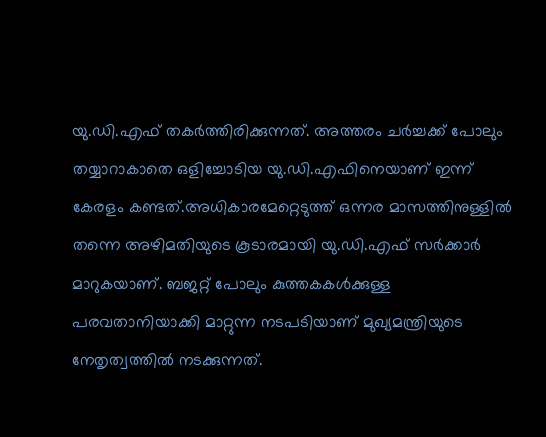യു.ഡി.എഫ്‌ തകർത്തിരിക്കുന്നത്‌. അത്തരം ചർച്ചക്ക്‌ പോലും തയ്യാറാകാതെ ഒളിച്ചോടിയ യു.ഡി.എഫിനെയാണ്‌ ഇന്ന്‌ കേരളം കണ്ടത്‌.അധികാരമേറ്റെടുത്ത്‌ ഒന്നര മാസത്തിനുള്ളിൽ തന്നെ അഴിമതിയുടെ കൂടാരമായി യു.ഡി.എഫ്‌ സർക്കാർ മാറുകയാണ്‌. ബജറ്റ്‌ പോലും കുത്തകകൾക്കുള്ള പരവതാനിയാക്കി മാറ്റുന്ന നടപടിയാണ്‌ മുഖ്യമന്ത്രിയുടെ നേതൃത്വത്തിൽ നടക്കുന്നത്‌.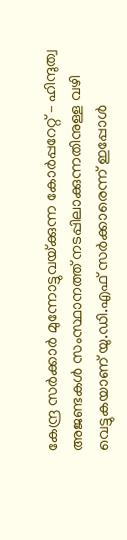കേന്ദ്ര സർക്കാർ മുന്നോട്ടുവയ്‌ക്കുന്ന കോർപ്പറേറ്റ്‌ – ഹിന്ദുത്വ അജണ്ടകൾ സംസ്ഥാനത്ത്‌ നടപ്പിലാക്കുന്നതിനുള്ള വഴി വെട്ടുകയാണ്‌ യു.ഡി.എഫ്‌ സർക്കാരെന്ന്‌ ഇപ്പോൾ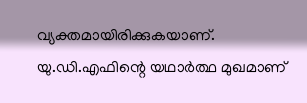വ്യക്തമായിരിക്കുകയാണ്‌. യു.ഡി.എഫിന്റെ യഥാർത്ഥ മുഖമാണ്‌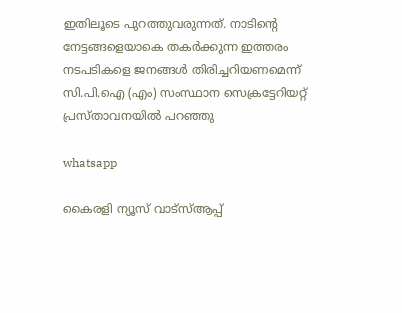ഇതിലൂടെ പുറത്തുവരുന്നത്‌. നാടിന്റെ നേട്ടങ്ങളെയാകെ തകർക്കുന്ന ഇത്തരം നടപടികളെ ജനങ്ങൾ തിരിച്ചറിയണമെന്ന്‌ സി.പി.ഐ (എം) സംസ്ഥാന സെക്രട്ടേറിയറ്റ്‌ പ്രസ്‌താവനയിൽ പറഞ്ഞു

whatsapp

കൈരളി ന്യൂസ് വാട്‌സ്ആപ്പ്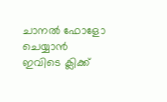ചാനല്‍ ഫോളോ ചെയ്യാന്‍ ഇവിടെ ക്ലിക്ക്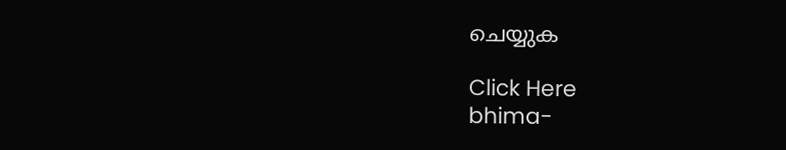ചെയ്യുക

Click Here
bhima-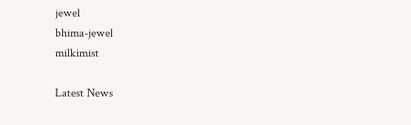jewel
bhima-jewel
milkimist

Latest News